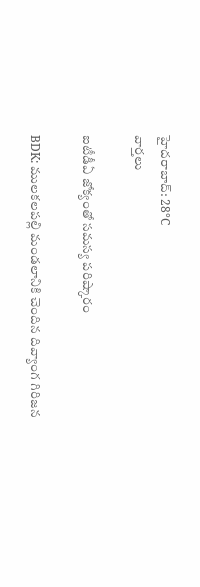హైదరాబాద్: 28°C
వార్తలు

ఐటీడీఏ జోక్యంతో సమస్య పరిష్కారం

BDK: ములకలపల్లి మండలానికి చెందిన దివ్యాంగ గిరిజన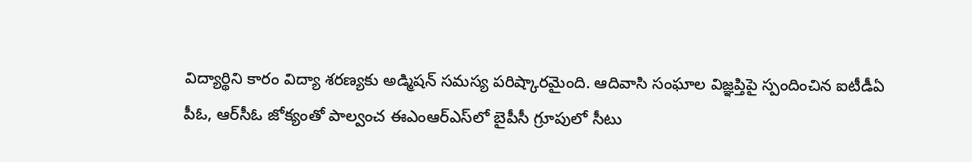విద్యార్థిని కారం విద్యా శరణ్యకు అడ్మిషన్ సమస్య పరిష్కారమైంది. ఆదివాసి సంఘాల విజ్ఞప్తిపై స్పందించిన ఐటీడీఏ పీఓ, ఆర్‌సీఓ జోక్యంతో పాల్వంచ ఈఎంఆర్‌ఎస్‌లో బైపీసీ గ్రూపులో సీటు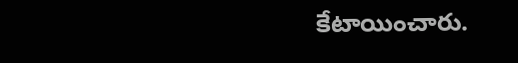కేటాయించారు.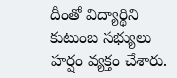దీంతో విద్యార్థిని కుటుంబ సభ్యులు హర్షం వ్యక్తం చేశారు.